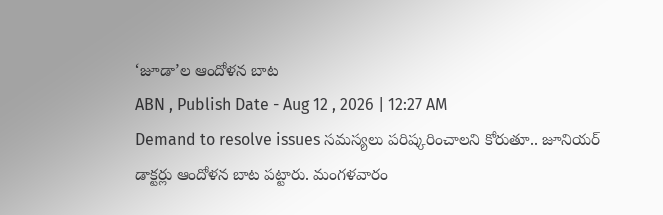‘జూడా’ల ఆందోళన బాట
ABN , Publish Date - Aug 12 , 2026 | 12:27 AM
Demand to resolve issues సమస్యలు పరిష్కరించాలని కోరుతూ.. జూనియర్ డాక్టర్లు ఆందోళన బాట పట్టారు. మంగళవారం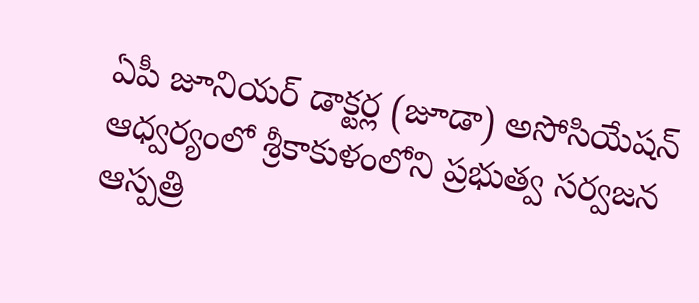ఏపీ జూనియర్ డాక్టర్ల (జూడా) అసోసియేషన్ ఆధ్వర్యంలో శ్రీకాకుళంలోని ప్రభుత్వ సర్వజన ఆస్పత్రి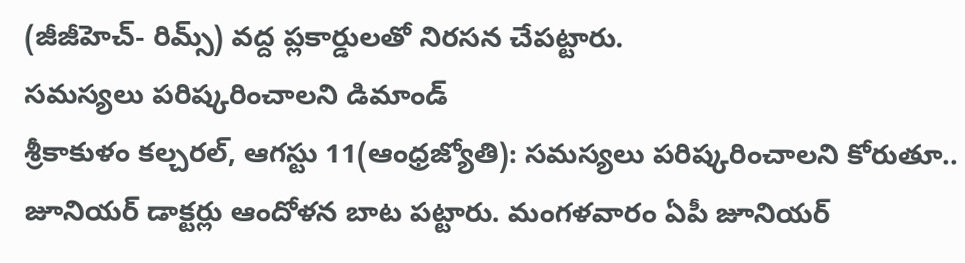(జీజీహెచ్- రిమ్స్) వద్ద ప్లకార్డులతో నిరసన చేపట్టారు.
సమస్యలు పరిష్కరించాలని డిమాండ్
శ్రీకాకుళం కల్చరల్, ఆగస్టు 11(ఆంధ్రజ్యోతి): సమస్యలు పరిష్కరించాలని కోరుతూ.. జూనియర్ డాక్టర్లు ఆందోళన బాట పట్టారు. మంగళవారం ఏపీ జూనియర్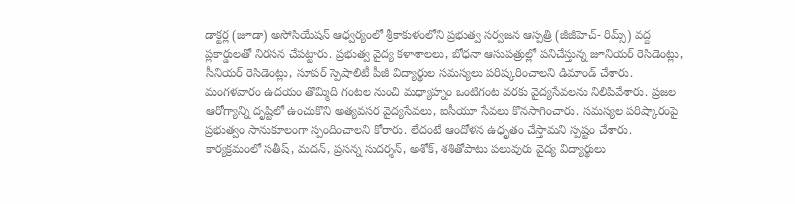డాక్టర్ల (జూడా) అసోసియేషన్ ఆధ్వర్యంలో శ్రీకాకుళంలోని ప్రభుత్వ సర్వజన ఆస్పత్రి (జీజీహెచ్- రిమ్స్) వద్ద ప్లకార్డులతో నిరసన చేపట్టారు. ప్రభుత్వ వైద్య కళాశాలలు, బోధనా ఆసుపత్రుల్లో పనిచేస్తున్న జూనియర్ రెసిడెంట్లు, సీనియర్ రెసిడెంట్లు, సూపర్ స్పెషాలిటీ పీజీ విద్యార్థుల సమస్యలు పరిష్కరించాలని డిమాండ్ చేశారు. మంగళవారం ఉదయం తొమ్మిది గంటల నుంచి మధ్యాహ్నం ఒంటిగంట వరకు వైద్యసేవలను నిలిపివేశారు. ప్రజల ఆరోగ్యాన్ని దృష్టిలో ఉంచుకొని అత్యవసర వైద్యసేవలు, ఐసీయూ సేవలు కొనసాగించారు. సమస్యల పరిష్కారంపై ప్రభుత్వం సానుకూలంగా స్పందించాలని కోరారు. లేదంటే ఆందోళన ఉధృతం చేస్తామని స్పష్టం చేశారు. కార్యక్రమంలో సతీష్, మదన్, ప్రసన్న సుదర్శన్, అశోక్, శశితోపాటు పలువురు వైద్య విద్యార్థులు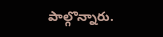పాల్గొన్నారు.